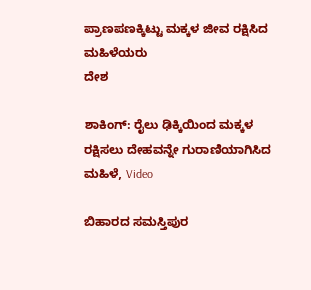ಪ್ರಾಣಪಣಕ್ಕಿಟ್ಟು ಮಕ್ಕಳ ಜೀವ ರಕ್ಷಿಸಿದ ಮಹಿಳೆಯರು
ದೇಶ

ಶಾಕಿಂಗ್: ರೈಲು ಢಿಕ್ಕಿಯಿಂದ ಮಕ್ಕಳ ರಕ್ಷಿಸಲು ದೇಹವನ್ನೇ ಗುರಾಣಿಯಾಗಿಸಿದ ಮಹಿಳೆ, Video

ಬಿಹಾರದ ಸಮಸ್ತಿಪುರ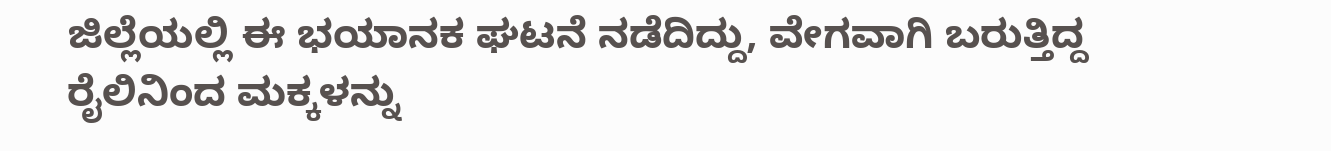ಜಿಲ್ಲೆಯಲ್ಲಿ ಈ ಭಯಾನಕ ಘಟನೆ ನಡೆದಿದ್ದು, ವೇಗವಾಗಿ ಬರುತ್ತಿದ್ದ ರೈಲಿನಿಂದ ಮಕ್ಕಳನ್ನು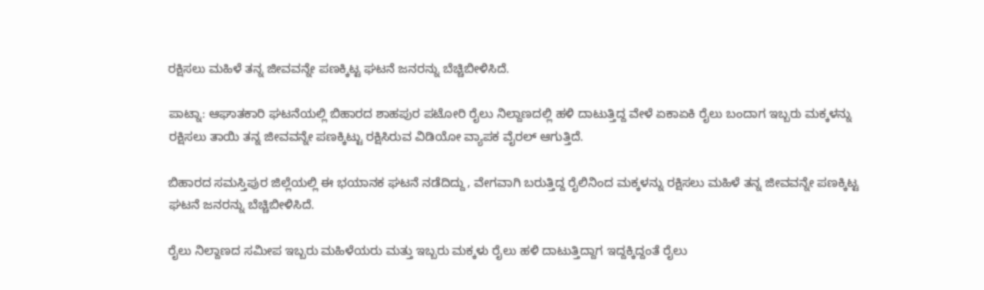ರಕ್ಷಿಸಲು ಮಹಿಳೆ ತನ್ನ ಜೀವವನ್ನೇ ಪಣಕ್ಕಿಟ್ಟ ಘಟನೆ ಜನರನ್ನು ಬೆಚ್ಚಿಬೀಳಿಸಿದೆ.

ಪಾಟ್ನಾ: ಆಘಾತಕಾರಿ ಘಟನೆಯಲ್ಲಿ ಬಿಹಾರದ ಶಾಹಪುರ ಪಟೋರಿ ರೈಲು ನಿಲ್ದಾಣದಲ್ಲಿ ಹಳಿ ದಾಟುತ್ತಿದ್ದ ವೇಳೆ ಏಕಾಏಕಿ ರೈಲು ಬಂದಾಗ ಇಬ್ಬರು ಮಕ್ಕಳನ್ನು ರಕ್ಷಿಸಲು ತಾಯಿ ತನ್ನ ಜೀವವನ್ನೇ ಪಣಕ್ಕಿಟ್ಟು ರಕ್ಷಿಸಿರುವ ವಿಡಿಯೋ ವ್ಯಾಪಕ ವೈರಲ್ ಆಗುತ್ತಿದೆ.

ಬಿಹಾರದ ಸಮಸ್ತಿಪುರ ಜಿಲ್ಲೆಯಲ್ಲಿ ಈ ಭಯಾನಕ ಘಟನೆ ನಡೆದಿದ್ದು, ವೇಗವಾಗಿ ಬರುತ್ತಿದ್ದ ರೈಲಿನಿಂದ ಮಕ್ಕಳನ್ನು ರಕ್ಷಿಸಲು ಮಹಿಳೆ ತನ್ನ ಜೀವವನ್ನೇ ಪಣಕ್ಕಿಟ್ಟ ಘಟನೆ ಜನರನ್ನು ಬೆಚ್ಚಿಬೀಳಿಸಿದೆ.

ರೈಲು ನಿಲ್ದಾಣದ ಸಮೀಪ ಇಬ್ಬರು ಮಹಿಳೆಯರು ಮತ್ತು ಇಬ್ಬರು ಮಕ್ಕಳು ರೈಲು ಹಳಿ ದಾಟುತ್ತಿದ್ದಾಗ ಇದ್ದಕ್ಕಿದ್ದಂತೆ ರೈಲು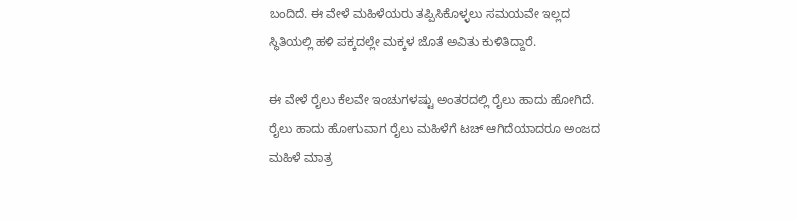ಬಂದಿದೆ. ಈ ವೇಳೆ ಮಹಿಳೆಯರು ತಪ್ಪಿಸಿಕೊಳ್ಳಲು ಸಮಯವೇ ಇಲ್ಲದ ಸ್ಥಿತಿಯಲ್ಲಿ ಹಳಿ ಪಕ್ಕದಲ್ಲೇ ಮಕ್ಕಳ ಜೊತೆ ಅವಿತು ಕುಳಿತಿದ್ದಾರೆ.

ಈ ವೇಳೆ ರೈಲು ಕೆಲವೇ ಇಂಚುಗಳಷ್ಟು ಅಂತರದಲ್ಲಿ ರೈಲು ಹಾದು ಹೋಗಿದೆ. ರೈಲು ಹಾದು ಹೋಗುವಾಗ ರೈಲು ಮಹಿಳೆಗೆ ಟಚ್ ಆಗಿದೆಯಾದರೂ ಅಂಜದ ಮಹಿಳೆ ಮಾತ್ರ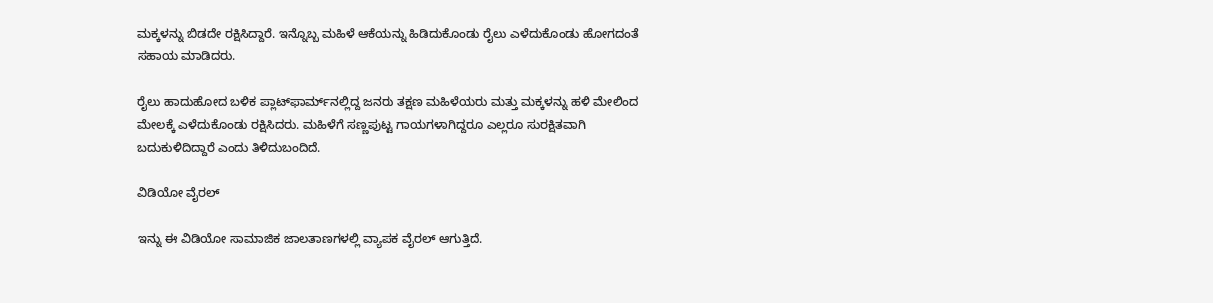ಮಕ್ಕಳನ್ನು ಬಿಡದೇ ರಕ್ಷಿಸಿದ್ದಾರೆ. ಇನ್ನೊಬ್ಬ ಮಹಿಳೆ ಆಕೆಯನ್ನು ಹಿಡಿದುಕೊಂಡು ರೈಲು ಎಳೆದುಕೊಂಡು ಹೋಗದಂತೆ ಸಹಾಯ ಮಾಡಿದರು.

ರೈಲು ಹಾದುಹೋದ ಬಳಿಕ ಪ್ಲಾಟ್‌ಫಾರ್ಮ್‌ನಲ್ಲಿದ್ದ ಜನರು ತಕ್ಷಣ ಮಹಿಳೆಯರು ಮತ್ತು ಮಕ್ಕಳನ್ನು ಹಳಿ ಮೇಲಿಂದ ಮೇಲಕ್ಕೆ ಎಳೆದುಕೊಂಡು ರಕ್ಷಿಸಿದರು. ಮಹಿಳೆಗೆ ಸಣ್ಣಪುಟ್ಟ ಗಾಯಗಳಾಗಿದ್ದರೂ ಎಲ್ಲರೂ ಸುರಕ್ಷಿತವಾಗಿ ಬದುಕುಳಿದಿದ್ದಾರೆ ಎಂದು ತಿಳಿದುಬಂದಿದೆ.

ವಿಡಿಯೋ ವೈರಲ್

ಇನ್ನು ಈ ವಿಡಿಯೋ ಸಾಮಾಜಿಕ ಜಾಲತಾಣಗಳಲ್ಲಿ ವ್ಯಾಪಕ ವೈರಲ್ ಆಗುತ್ತಿದೆ.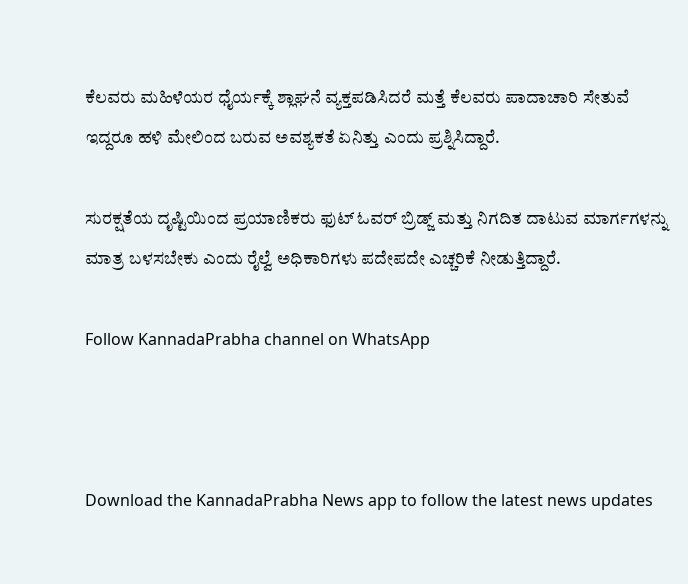ಕೆಲವರು ಮಹಿಳೆಯರ ಧೈರ್ಯಕ್ಕೆ ಶ್ಲಾಘನೆ ವ್ಯಕ್ತಪಡಿಸಿದರೆ ಮತ್ತೆ ಕೆಲವರು ಪಾದಾಚಾರಿ ಸೇತುವೆ ಇದ್ದರೂ ಹಳಿ ಮೇಲಿಂದ ಬರುವ ಅವಶ್ಯಕತೆ ಏನಿತ್ತು ಎಂದು ಪ್ರಶ್ನಿಸಿದ್ದಾರೆ.

ಸುರಕ್ಷತೆಯ ದೃಷ್ಟಿಯಿಂದ ಪ್ರಯಾಣಿಕರು ಫುಟ್ ಓವರ್ ಬ್ರಿಡ್ಜ್ ಮತ್ತು ನಿಗದಿತ ದಾಟುವ ಮಾರ್ಗಗಳನ್ನು ಮಾತ್ರ ಬಳಸಬೇಕು ಎಂದು ರೈಲ್ವೆ ಅಧಿಕಾರಿಗಳು ಪದೇಪದೇ ಎಚ್ಚರಿಕೆ ನೀಡುತ್ತಿದ್ದಾರೆ.

Follow KannadaPrabha channel on WhatsApp



Download the KannadaPrabha News app to follow the latest news updates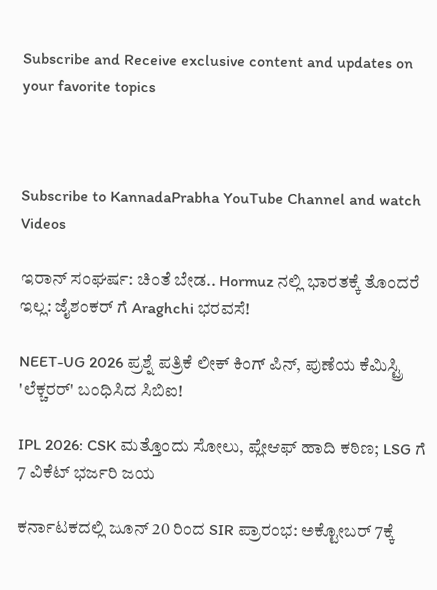Subscribe and Receive exclusive content and updates on your favorite topics



Subscribe to KannadaPrabha YouTube Channel and watch Videos

ಇರಾನ್ ಸಂಘರ್ಷ: ಚಿಂತೆ ಬೇಡ.. Hormuz ನಲ್ಲಿ ಭಾರತಕ್ಕೆ ತೊಂದರೆ ಇಲ್ಲ: ಜೈಶಂಕರ್ ಗೆ Araghchi ಭರವಸೆ!

NEET-UG 2026 ಪ್ರಶ್ನೆ ಪತ್ರಿಕೆ ಲೀಕ್ ಕಿಂಗ್ ಪಿನ್, ಪುಣೆಯ ಕೆಮಿಸ್ಟ್ರಿ 'ಲೆಕ್ಚರರ್' ಬಂಧಿಸಿದ ಸಿಬಿಐ!

IPL 2026: CSK ಮತ್ತೊಂದು ಸೋಲು, ಪ್ಲೇಆಫ್ ಹಾದಿ ಕಠಿಣ; LSG ಗೆ 7 ವಿಕೆಟ್ ಭರ್ಜರಿ ಜಯ

ಕರ್ನಾಟಕದಲ್ಲಿ ಜೂನ್ 20 ರಿಂದ SIR ಪ್ರಾರಂಭ: ಅಕ್ಟೋಬರ್ 7ಕ್ಕೆ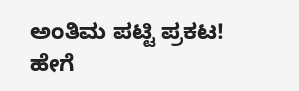ಅಂತಿಮ ಪಟ್ಟಿ ಪ್ರಕಟ! ಹೇಗೆ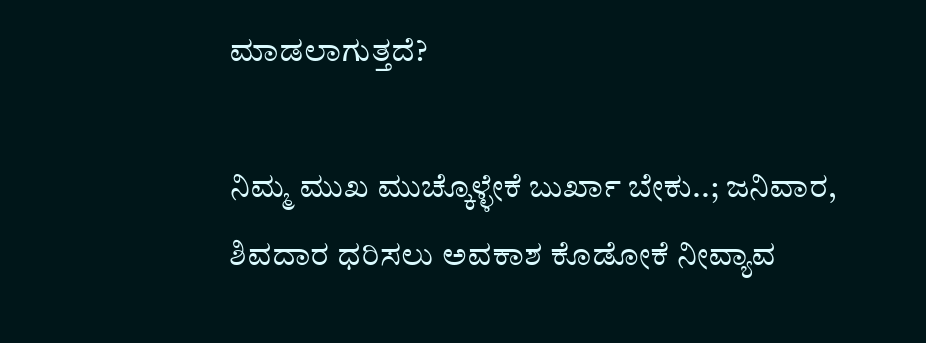ಮಾಡಲಾಗುತ್ತದೆ?

ನಿಮ್ಮ ಮುಖ ಮುಚ್ಕೊಳ್ಳೇಕೆ ಬುರ್ಖಾ ಬೇಕು..; ಜನಿವಾರ, ಶಿವದಾರ ಧರಿಸಲು ಅವಕಾಶ ಕೊಡೋಕೆ ನೀವ್ಯಾವ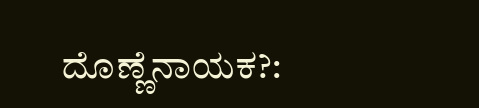ದೊಣ್ಣೆನಾಯಕ?: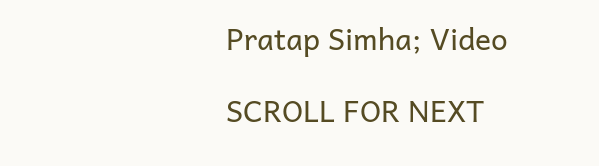Pratap Simha; Video

SCROLL FOR NEXT